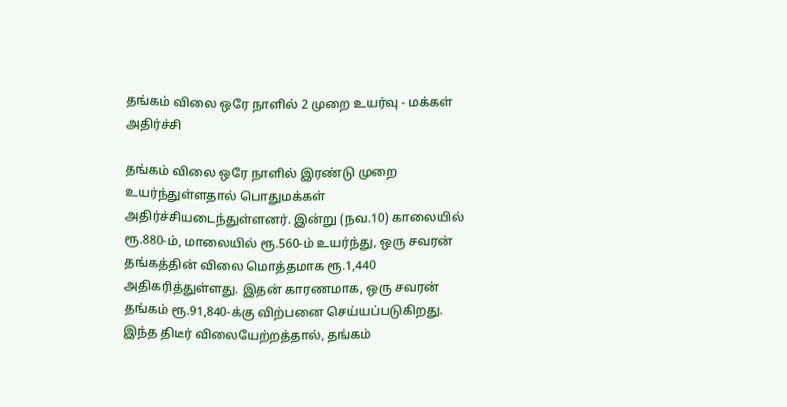தங்கம் விலை ஒரே நாளில் 2 முறை உயர்வு - மக்கள் அதிர்ச்சி

தங்கம் விலை ஒரே நாளில் இரண்டு முறை உயர்ந்துள்ளதால் பொதுமக்கள் அதிர்ச்சியடைந்துள்ளனர். இன்று (நவ.10) காலையில் ரூ.880-ம், மாலையில் ரூ.560-ம் உயர்ந்து, ஒரு சவரன் தங்கத்தின் விலை மொத்தமாக ரூ.1,440 அதிகரித்துள்ளது. இதன் காரணமாக, ஒரு சவரன் தங்கம் ரூ.91,840-க்கு விற்பனை செய்யப்படுகிறது. இந்த திடீர் விலையேற்றத்தால், தங்கம்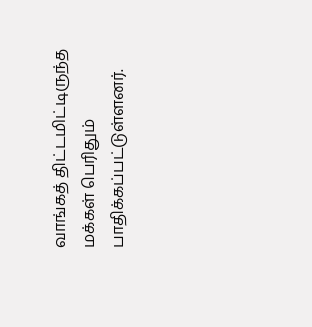வாங்கத் திட்டமிட்டிருந்த மக்கள் பெரிதும் பாதிக்கப்பட்டுள்ளனர்.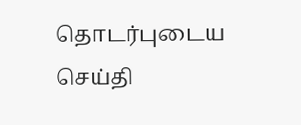தொடர்புடைய செய்தி